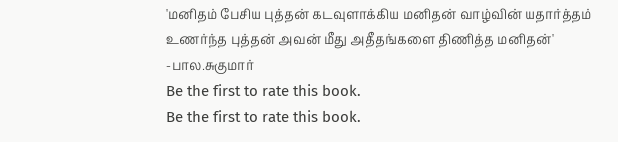'மனிதம் பேசிய புத்தன் கடவுளாக்கிய மனிதன் வாழ்வின் யதார்த்தம் உணர்ந்த புத்தன் அவன் மீது அதீதங்களை திணித்த மனிதன்'
-பால.சுகுமார்
Be the first to rate this book.
Be the first to rate this book.